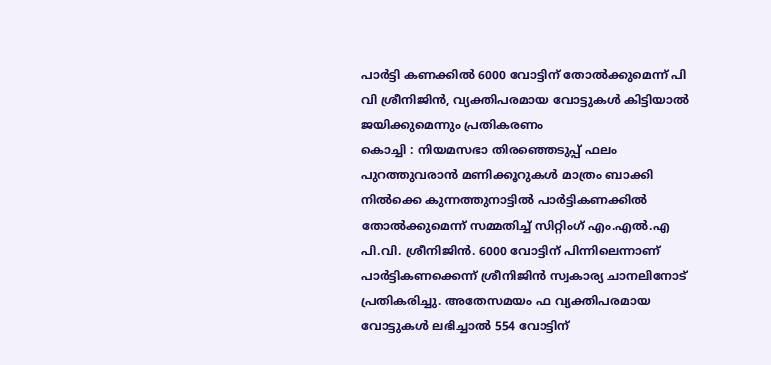പാർട്ടി കണക്കിൽ 6000 വോട്ടിന് തോൽക്കുമെന്ന് പി വി ശ്രീനിജിൻ, വ്യക്തിപരമായ വോട്ടുകൾ കിട്ടിയാൽ ജയിക്കുമെന്നും പ്രതികരണം
കൊച്ചി : നിയമസഭാ തിരഞ്ഞെടുപ്പ് ഫലം പുറത്തുവരാൻ മണിക്കൂറുകൾ മാത്രം ബാക്കി നിൽക്കെ കുന്നത്തുനാട്ടിൽ പാർട്ടികണക്കിൽ തോൽക്കുമെന്ന് സമ്മതിച്ച് സിറ്റിംഗ് എം.എൽ.എ പി.വി. ശ്രീനിജിൻ. 6000 വോട്ടിന് പിന്നിലെന്നാണ് പാർട്ടികണക്കെന്ന് ശ്രീനിജിൻ സ്വകാര്യ ചാനലിനോട് പ്രതികരിച്ചു. അതേസമയം ഫ വ്യക്തിപരമായ വോട്ടുകൾ ലഭിച്ചാൽ 554 വോട്ടിന്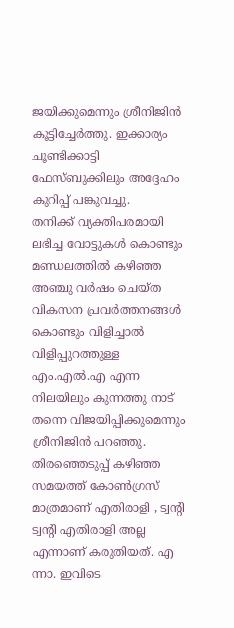ജയിക്കുമെന്നും ശ്രീനിജിൻ കൂട്ടിച്ചേർത്തു. ഇക്കാര്യം ചൂണ്ടിക്കാട്ടി ഫേസ്ബുക്കിലും അദ്ദേഹം കുറിപ്പ് പങ്കുവച്ചു.
തനിക്ക് വ്യക്തിപരമായി ലഭിച്ച വോട്ടുകൾ കൊണ്ടും മണ്ഡലത്തിൽ കഴിഞ്ഞ അഞ്ചു വർഷം ചെയ്ത വികസന പ്രവർത്തനങ്ങൾ കൊണ്ടും വിളിച്ചാൽ വിളിപ്പുറത്തുള്ള എം.എൽ.എ എന്ന നിലയിലും കുന്നത്തു നാട് തന്നെ വിജയിപ്പിക്കുമെന്നും ശ്രീനിജിൻ പറഞ്ഞു. തിരഞ്ഞെടുപ്പ് കഴിഞ്ഞ സമയത്ത് കോൺഗ്രസ് മാത്രമാണ് എതിരാളി , ട്വന്റി ട്വന്റി എതിരാളി അല്ല എന്നാണ് കരുതിയത്. എ ന്നാ. ഇവിടെ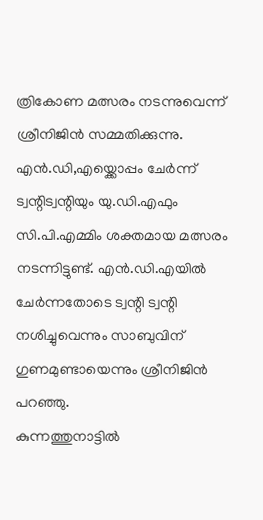ത്രികോണ മത്സരം നടന്നുവെന്ന് ശ്രീനിജിൻ സമ്മതിക്കുന്നു. എൻ.ഡി,എയ്ക്കൊപ്പം ചേർന്ന് ട്വന്റിട്വന്റിയും യു.ഡി.എഫും സി.പി.എമ്മിം ശക്തമായ മത്സരം നടന്നിട്ടുണ്ട്. എൻ.ഡി.എയിൽ ചേർന്നതോടെ ട്വന്റി ട്വന്റി നശിച്ചുവെന്നും സാബുവിന് ഗുണമുണ്ടായെന്നും ശ്രീനിജിൻ പറഞ്ഞു.
കുന്നത്തുനാട്ടിൽ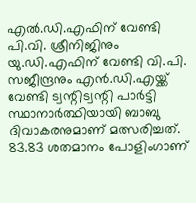എൽ.ഡി.എഫിന് വേണ്ടി പി.വി. ശ്രീനിജിനും യു.ഡി.എഫിന് വേണ്ടി വി.പി. സജീന്ദ്രനും എൻ.ഡി.എയ്ക്ക് വേണ്ടി ട്വന്റിട്വന്റി പാർട്ടി സ്ഥാനാർത്ഥിയായി ബാബു ദിവാകരനുമാണ് മത്സരിച്ചത്. 83.83 ശതമാനം പോളിംഗാണ്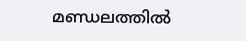മണ്ഡലത്തിൽ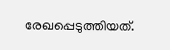രേഖപ്പെടുത്തിയത്.